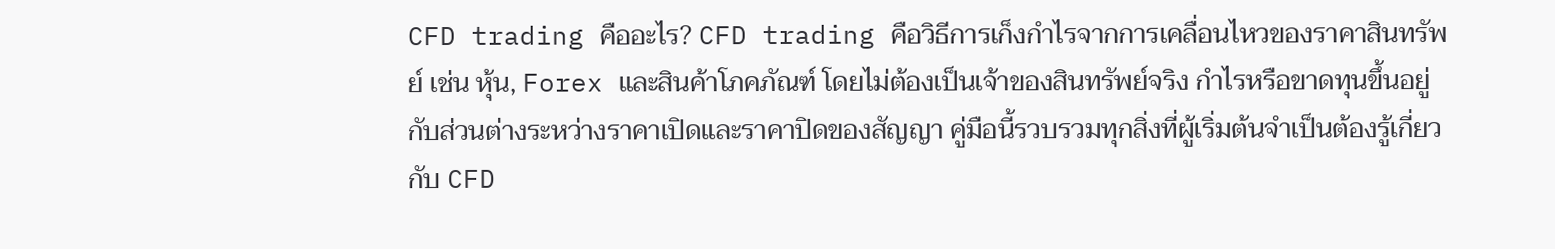CFD trading คืออะไร? CFD trading คือวิธีการเก็งกำไรจากการเคลื่อนไหวของราคาสินทรัพย์ เช่น หุ้น, Forex และสินค้าโภคภัณฑ์ โดยไม่ต้องเป็นเจ้าของสินทรัพย์จริง กำไรหรือขาดทุนขึ้นอยู่กับส่วนต่างระหว่างราคาเปิดและราคาปิดของสัญญา คู่มือนี้รวบรวมทุกสิ่งที่ผู้เริ่มต้นจำเป็นต้องรู้เกี่ยวกับ CFD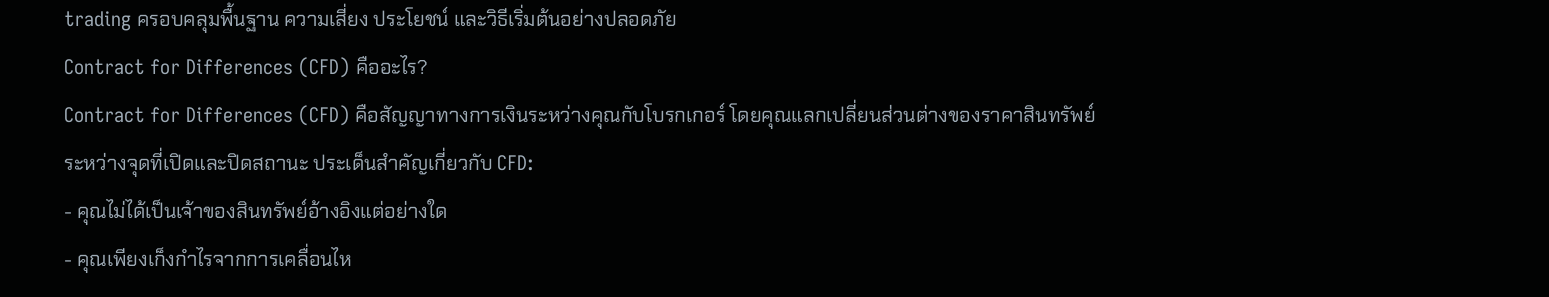trading ครอบคลุมพื้นฐาน ความเสี่ยง ประโยชน์ และวิธีเริ่มต้นอย่างปลอดภัย
Contract for Differences (CFD) คืออะไร?
Contract for Differences (CFD) คือสัญญาทางการเงินระหว่างคุณกับโบรกเกอร์ โดยคุณแลกเปลี่ยนส่วนต่างของราคาสินทรัพย์ระหว่างจุดที่เปิดและปิดสถานะ ประเด็นสำคัญเกี่ยวกับ CFD:
- คุณไม่ได้เป็นเจ้าของสินทรัพย์อ้างอิงแต่อย่างใด
- คุณเพียงเก็งกำไรจากการเคลื่อนไห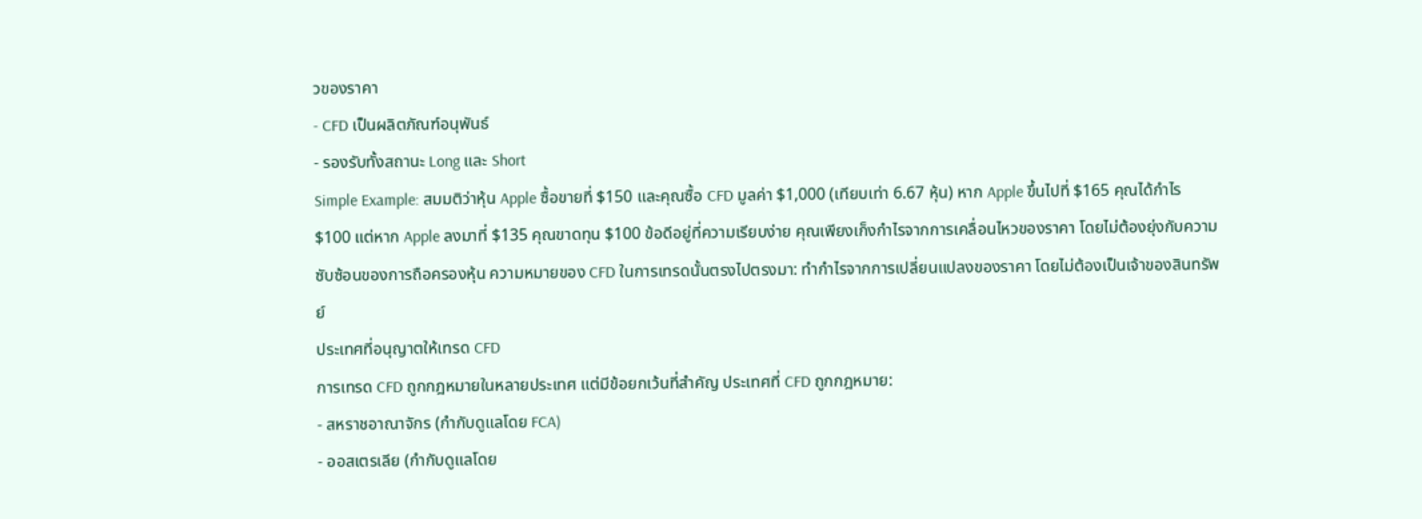วของราคา
- CFD เป็นผลิตภัณฑ์อนุพันธ์
- รองรับทั้งสถานะ Long และ Short
Simple Example: สมมติว่าหุ้น Apple ซื้อขายที่ $150 และคุณซื้อ CFD มูลค่า $1,000 (เทียบเท่า 6.67 หุ้น) หาก Apple ขึ้นไปที่ $165 คุณได้กำไร $100 แต่หาก Apple ลงมาที่ $135 คุณขาดทุน $100 ข้อดีอยู่ที่ความเรียบง่าย คุณเพียงเก็งกำไรจากการเคลื่อนไหวของราคา โดยไม่ต้องยุ่งกับความซับซ้อนของการถือครองหุ้น ความหมายของ CFD ในการเทรดนั้นตรงไปตรงมา: ทำกำไรจากการเปลี่ยนแปลงของราคา โดยไม่ต้องเป็นเจ้าของสินทรัพย์
ประเทศที่อนุญาตให้เทรด CFD
การเทรด CFD ถูกกฎหมายในหลายประเทศ แต่มีข้อยกเว้นที่สำคัญ ประเทศที่ CFD ถูกกฎหมาย:
- สหราชอาณาจักร (กำกับดูแลโดย FCA)
- ออสเตรเลีย (กำกับดูแลโดย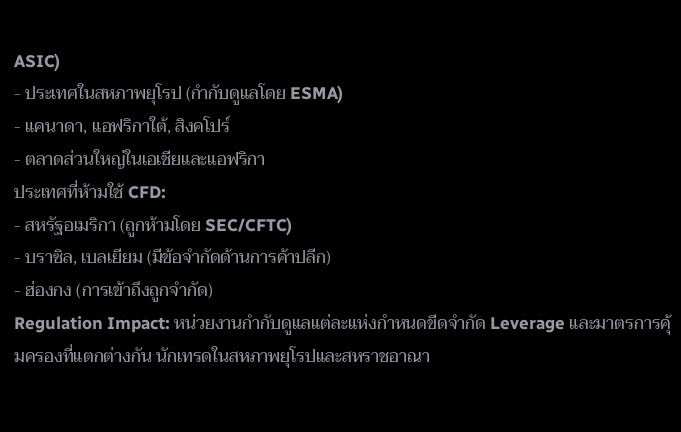ASIC)
- ประเทศในสหภาพยุโรป (กำกับดูแลโดย ESMA)
- แคนาดา, แอฟริกาใต้, สิงคโปร์
- ตลาดส่วนใหญ่ในเอเชียและแอฟริกา
ประเทศที่ห้ามใช้ CFD:
- สหรัฐอเมริกา (ถูกห้ามโดย SEC/CFTC)
- บราซิล, เบลเยียม (มีข้อจำกัดด้านการค้าปลีก)
- ฮ่องกง (การเข้าถึงถูกจำกัด)
Regulation Impact: หน่วยงานกำกับดูแลแต่ละแห่งกำหนดขีดจำกัด Leverage และมาตรการคุ้มครองที่แตกต่างกัน นักเทรดในสหภาพยุโรปและสหราชอาณา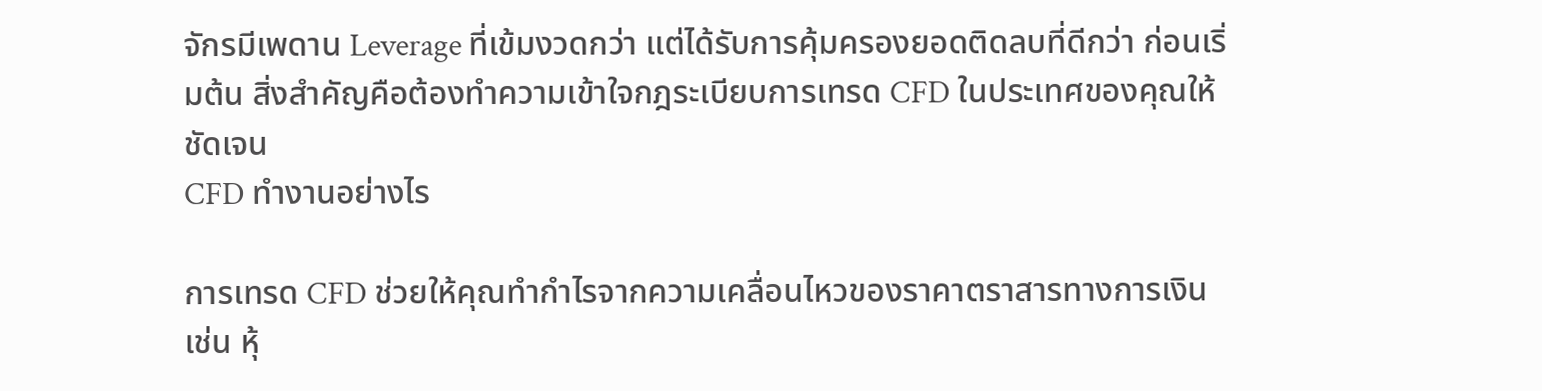จักรมีเพดาน Leverage ที่เข้มงวดกว่า แต่ได้รับการคุ้มครองยอดติดลบที่ดีกว่า ก่อนเริ่มต้น สิ่งสำคัญคือต้องทำความเข้าใจกฎระเบียบการเทรด CFD ในประเทศของคุณให้ชัดเจน
CFD ทำงานอย่างไร

การเทรด CFD ช่วยให้คุณทำกำไรจากความเคลื่อนไหวของราคาตราสารทางการเงิน เช่น หุ้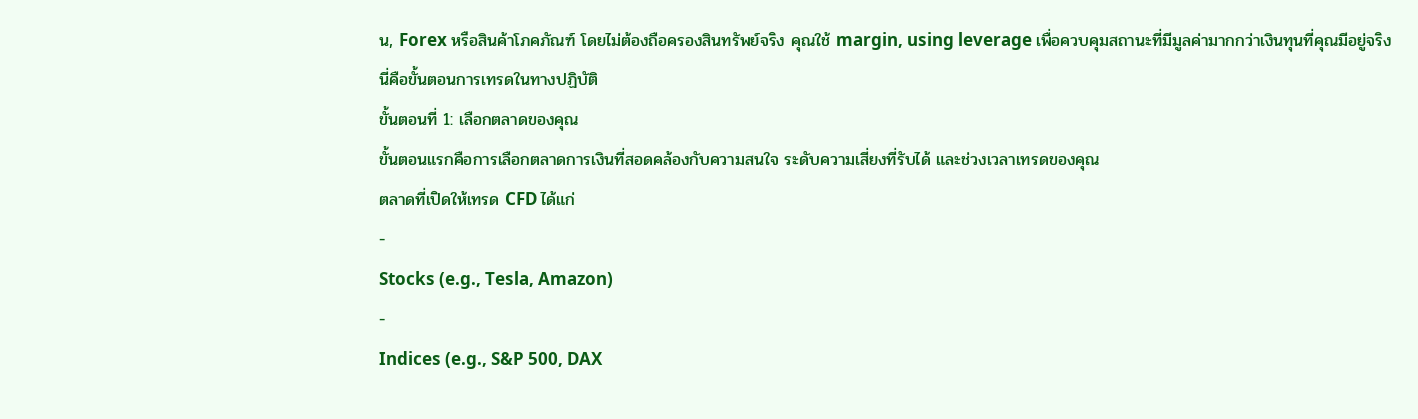น, Forex หรือสินค้าโภคภัณฑ์ โดยไม่ต้องถือครองสินทรัพย์จริง คุณใช้ margin, using leverage เพื่อควบคุมสถานะที่มีมูลค่ามากกว่าเงินทุนที่คุณมีอยู่จริง
นี่คือขั้นตอนการเทรดในทางปฏิบัติ
ขั้นตอนที่ 1: เลือกตลาดของคุณ
ขั้นตอนแรกคือการเลือกตลาดการเงินที่สอดคล้องกับความสนใจ ระดับความเสี่ยงที่รับได้ และช่วงเวลาเทรดของคุณ
ตลาดที่เปิดให้เทรด CFD ได้แก่
-
Stocks (e.g., Tesla, Amazon)
-
Indices (e.g., S&P 500, DAX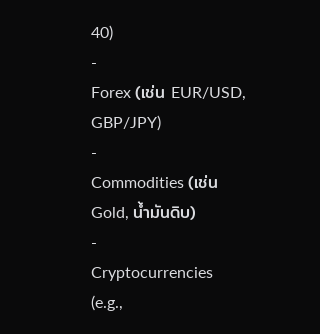40)
-
Forex (เช่น EUR/USD, GBP/JPY)
-
Commodities (เช่น Gold, น้ำมันดิบ)
-
Cryptocurrencies (e.g.,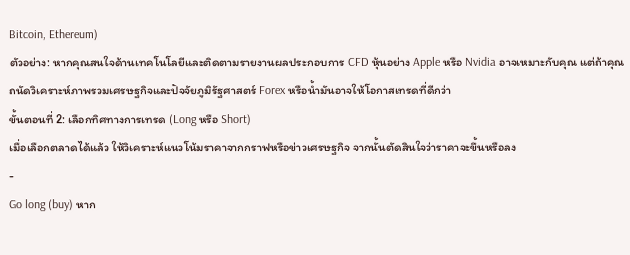Bitcoin, Ethereum)
ตัวอย่าง: หากคุณสนใจด้านเทคโนโลยีและติดตามรายงานผลประกอบการ CFD หุ้นอย่าง Apple หรือ Nvidia อาจเหมาะกับคุณ แต่ถ้าคุณถนัดวิเคราะห์ภาพรวมเศรษฐกิจและปัจจัยภูมิรัฐศาสตร์ Forex หรือน้ำมันอาจให้โอกาสเทรดที่ดีกว่า
ขั้นตอนที่ 2: เลือกทิศทางการเทรด (Long หรือ Short)
เมื่อเลือกตลาดได้แล้ว ให้วิเคราะห์แนวโน้มราคาจากกราฟหรือข่าวเศรษฐกิจ จากนั้นตัดสินใจว่าราคาจะขึ้นหรือลง
-
Go long (buy) หาก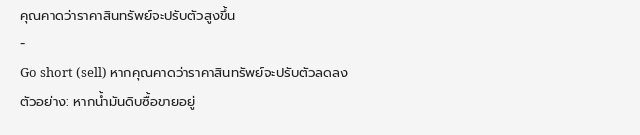คุณคาดว่าราคาสินทรัพย์จะปรับตัวสูงขึ้น
-
Go short (sell) หากคุณคาดว่าราคาสินทรัพย์จะปรับตัวลดลง
ตัวอย่าง: หากน้ำมันดิบซื้อขายอยู่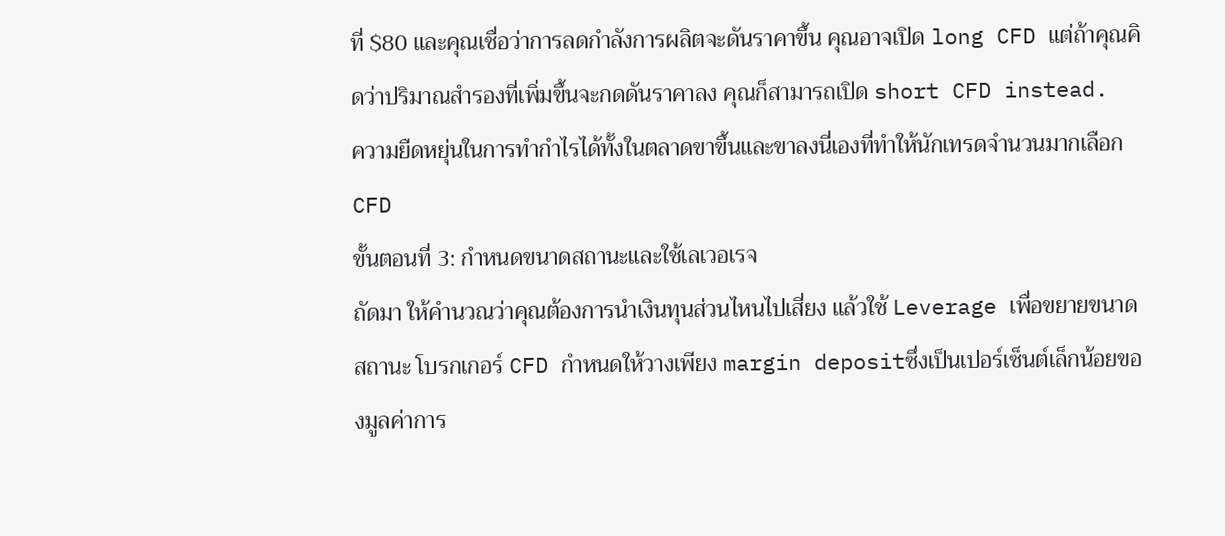ที่ $80 และคุณเชื่อว่าการลดกำลังการผลิตจะดันราคาขึ้น คุณอาจเปิด long CFD แต่ถ้าคุณคิดว่าปริมาณสำรองที่เพิ่มขึ้นจะกดดันราคาลง คุณก็สามารถเปิด short CFD instead.
ความยืดหยุ่นในการทำกำไรได้ทั้งในตลาดขาขึ้นและขาลงนี่เองที่ทำให้นักเทรดจำนวนมากเลือก CFD
ขั้นตอนที่ 3: กำหนดขนาดสถานะและใช้เลเวอเรจ
ถัดมา ให้คำนวณว่าคุณต้องการนำเงินทุนส่วนไหนไปเสี่ยง แล้วใช้ Leverage เพื่อขยายขนาดสถานะ โบรกเกอร์ CFD กำหนดให้วางเพียง margin depositซึ่งเป็นเปอร์เซ็นต์เล็กน้อยของมูลค่าการ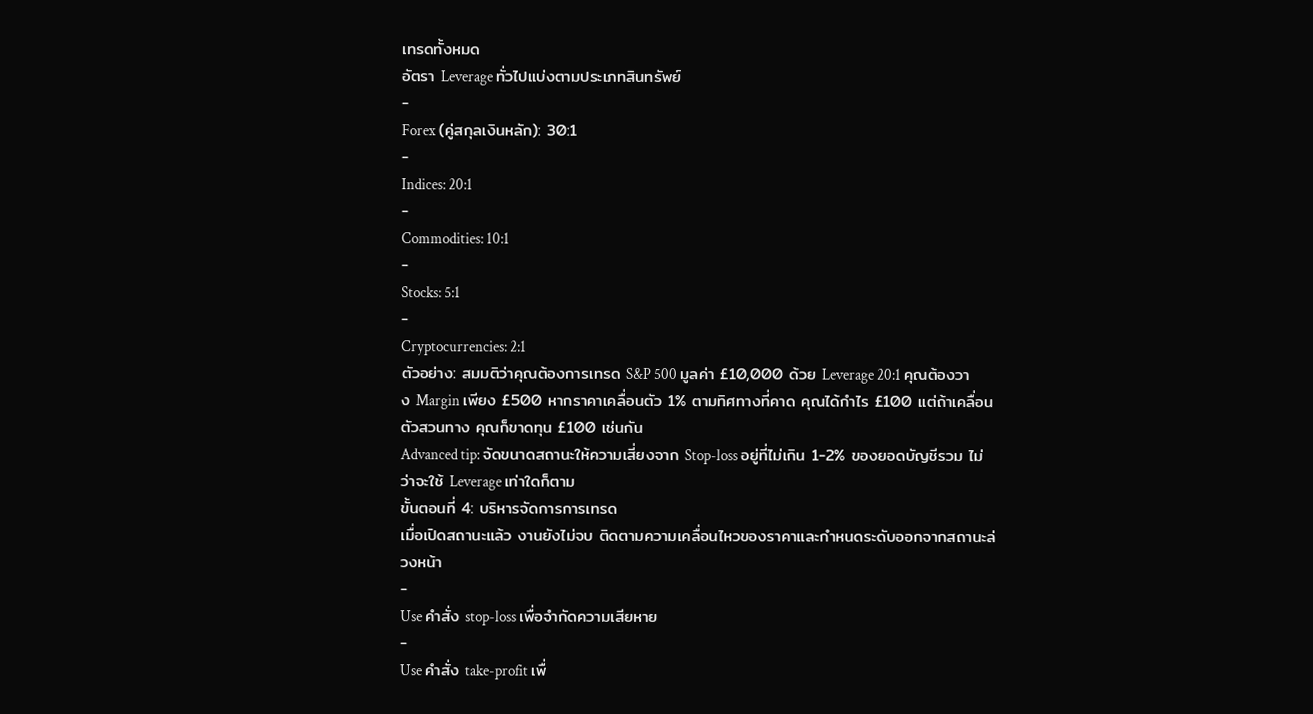เทรดทั้งหมด
อัตรา Leverage ทั่วไปแบ่งตามประเภทสินทรัพย์
-
Forex (คู่สกุลเงินหลัก): 30:1
-
Indices: 20:1
-
Commodities: 10:1
-
Stocks: 5:1
-
Cryptocurrencies: 2:1
ตัวอย่าง: สมมติว่าคุณต้องการเทรด S&P 500 มูลค่า £10,000 ด้วย Leverage 20:1 คุณต้องวาง Margin เพียง £500 หากราคาเคลื่อนตัว 1% ตามทิศทางที่คาด คุณได้กำไร £100 แต่ถ้าเคลื่อนตัวสวนทาง คุณก็ขาดทุน £100 เช่นกัน
Advanced tip: จัดขนาดสถานะให้ความเสี่ยงจาก Stop-loss อยู่ที่ไม่เกิน 1-2% ของยอดบัญชีรวม ไม่ว่าจะใช้ Leverage เท่าใดก็ตาม
ขั้นตอนที่ 4: บริหารจัดการการเทรด
เมื่อเปิดสถานะแล้ว งานยังไม่จบ ติดตามความเคลื่อนไหวของราคาและกำหนดระดับออกจากสถานะล่วงหน้า
-
Use คำสั่ง stop-loss เพื่อจำกัดความเสียหาย
-
Use คำสั่ง take-profit เพื่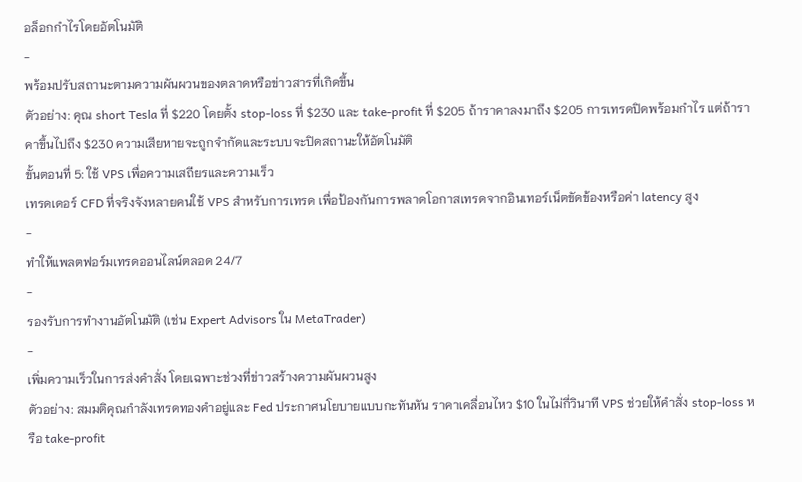อล็อกกำไรโดยอัตโนมัติ
-
พร้อมปรับสถานะตามความผันผวนของตลาดหรือข่าวสารที่เกิดขึ้น
ตัวอย่าง: คุณ short Tesla ที่ $220 โดยตั้ง stop-loss ที่ $230 และ take-profit ที่ $205 ถ้าราคาลงมาถึง $205 การเทรดปิดพร้อมกำไร แต่ถ้าราคาขึ้นไปถึง $230 ความเสียหายจะถูกจำกัดและระบบจะปิดสถานะให้อัตโนมัติ
ขั้นตอนที่ 5: ใช้ VPS เพื่อความเสถียรและความเร็ว
เทรดเดอร์ CFD ที่จริงจังหลายคนใช้ VPS สำหรับการเทรด เพื่อป้องกันการพลาดโอกาสเทรดจากอินเทอร์เน็ตขัดข้องหรือค่า latency สูง
-
ทำให้แพลตฟอร์มเทรดออนไลน์ตลอด 24/7
-
รองรับการทำงานอัตโนมัติ (เช่น Expert Advisors ใน MetaTrader)
-
เพิ่มความเร็วในการส่งคำสั่ง โดยเฉพาะช่วงที่ข่าวสร้างความผันผวนสูง
ตัวอย่าง: สมมติคุณกำลังเทรดทองคำอยู่และ Fed ประกาศนโยบายแบบกะทันหัน ราคาเคลื่อนไหว $10 ในไม่กี่วินาที VPS ช่วยให้คำสั่ง stop-loss หรือ take-profit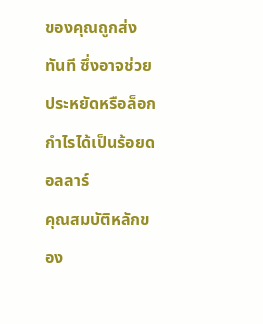ของคุณถูกส่งทันที ซึ่งอาจช่วยประหยัดหรือล็อกกำไรได้เป็นร้อยดอลลาร์
คุณสมบัติหลักของ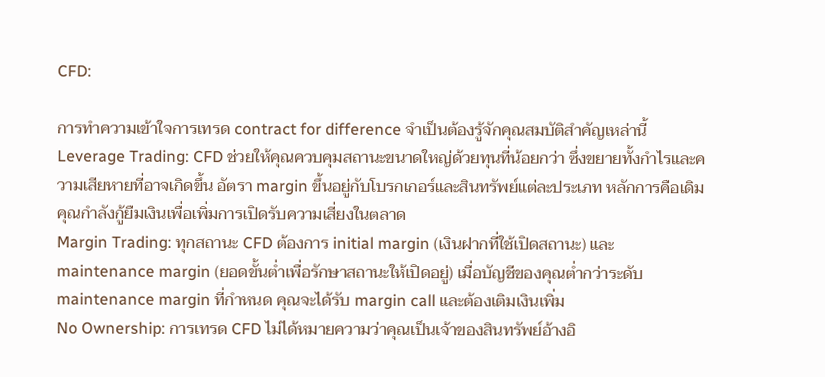CFD:

การทำความเข้าใจการเทรด contract for difference จำเป็นต้องรู้จักคุณสมบัติสำคัญเหล่านี้
Leverage Trading: CFD ช่วยให้คุณควบคุมสถานะขนาดใหญ่ด้วยทุนที่น้อยกว่า ซึ่งขยายทั้งกำไรและความเสียหายที่อาจเกิดขึ้น อัตรา margin ขึ้นอยู่กับโบรกเกอร์และสินทรัพย์แต่ละประเภท หลักการคือเดิม คุณกำลังกู้ยืมเงินเพื่อเพิ่มการเปิดรับความเสี่ยงในตลาด
Margin Trading: ทุกสถานะ CFD ต้องการ initial margin (เงินฝากที่ใช้เปิดสถานะ) และ maintenance margin (ยอดขั้นต่ำเพื่อรักษาสถานะให้เปิดอยู่) เมื่อบัญชีของคุณต่ำกว่าระดับ maintenance margin ที่กำหนด คุณจะได้รับ margin call และต้องเติมเงินเพิ่ม
No Ownership: การเทรด CFD ไม่ได้หมายความว่าคุณเป็นเจ้าของสินทรัพย์อ้างอิ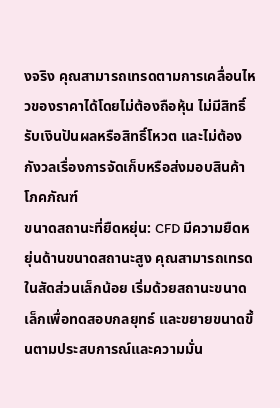งจริง คุณสามารถเทรดตามการเคลื่อนไหวของราคาได้โดยไม่ต้องถือหุ้น ไม่มีสิทธิ์รับเงินปันผลหรือสิทธิ์โหวต และไม่ต้องกังวลเรื่องการจัดเก็บหรือส่งมอบสินค้าโภคภัณฑ์
ขนาดสถานะที่ยืดหยุ่น: CFD มีความยืดหยุ่นด้านขนาดสถานะสูง คุณสามารถเทรดในสัดส่วนเล็กน้อย เริ่มด้วยสถานะขนาดเล็กเพื่อทดสอบกลยุทธ์ และขยายขนาดขึ้นตามประสบการณ์และความมั่น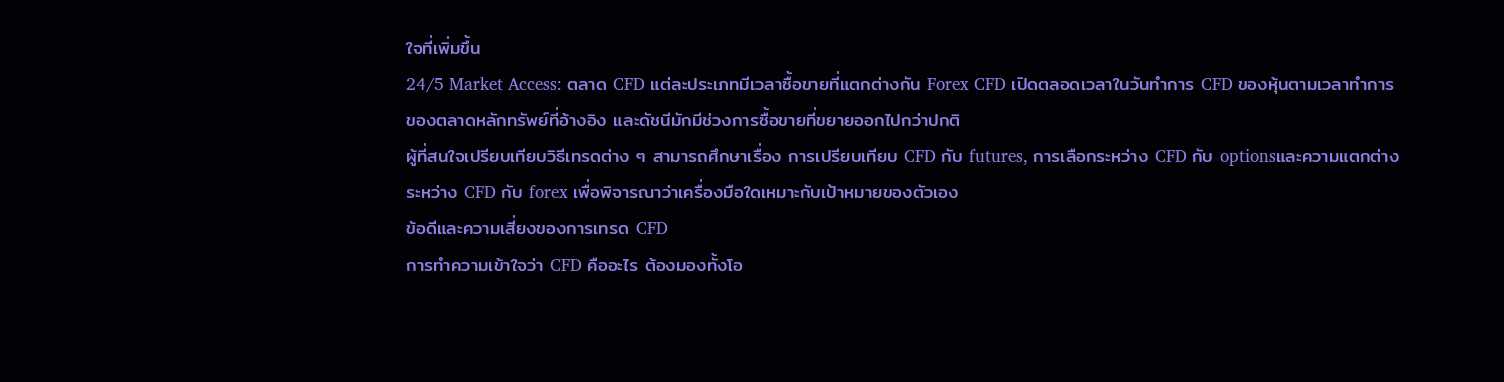ใจที่เพิ่มขึ้น
24/5 Market Access: ตลาด CFD แต่ละประเภทมีเวลาซื้อขายที่แตกต่างกัน Forex CFD เปิดตลอดเวลาในวันทำการ CFD ของหุ้นตามเวลาทำการของตลาดหลักทรัพย์ที่อ้างอิง และดัชนีมักมีช่วงการซื้อขายที่ขยายออกไปกว่าปกติ
ผู้ที่สนใจเปรียบเทียบวิธีเทรดต่าง ๆ สามารถศึกษาเรื่อง การเปรียบเทียบ CFD กับ futures, การเลือกระหว่าง CFD กับ optionsและความแตกต่างระหว่าง CFD กับ forex เพื่อพิจารณาว่าเครื่องมือใดเหมาะกับเป้าหมายของตัวเอง
ข้อดีและความเสี่ยงของการเทรด CFD
การทำความเข้าใจว่า CFD คืออะไร ต้องมองทั้งโอ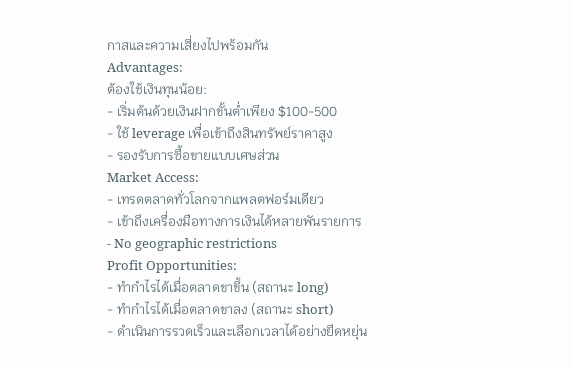กาสและความเสี่ยงไปพร้อมกัน
Advantages:
ต้องใช้เงินทุนน้อย:
- เริ่มต้นด้วยเงินฝากขั้นต่ำเพียง $100-500
- ใช้ leverage เพื่อเข้าถึงสินทรัพย์ราคาสูง
- รองรับการซื้อขายแบบเศษส่วน
Market Access:
- เทรดตลาดทั่วโลกจากแพลตฟอร์มเดียว
- เข้าถึงเครื่องมือทางการเงินได้หลายพันรายการ
- No geographic restrictions
Profit Opportunities:
- ทำกำไรได้เมื่อตลาดขาขึ้น (สถานะ long)
- ทำกำไรได้เมื่อตลาดขาลง (สถานะ short)
- ดำเนินการรวดเร็วและเลือกเวลาได้อย่างยืดหยุ่น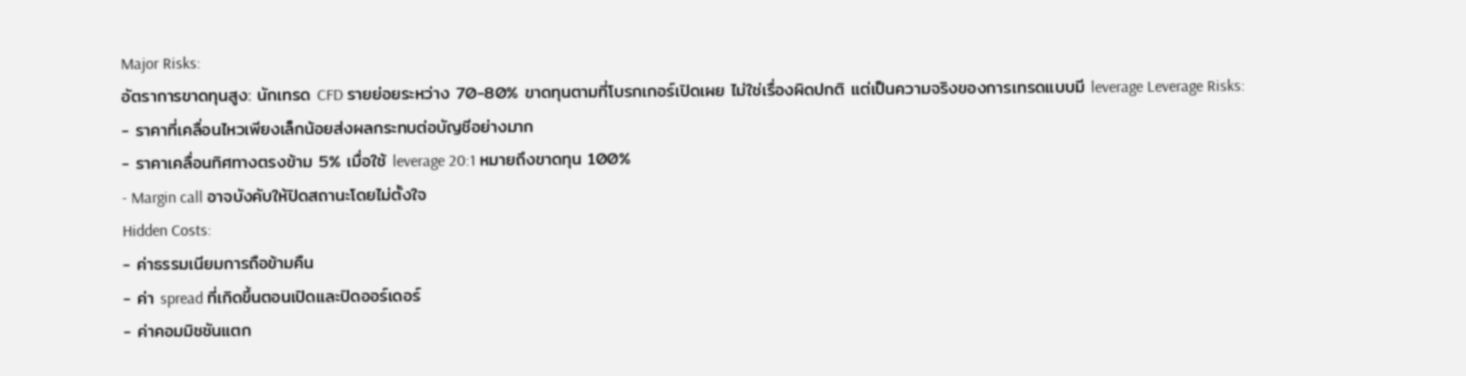Major Risks:
อัตราการขาดทุนสูง: นักเทรด CFD รายย่อยระหว่าง 70-80% ขาดทุนตามที่โบรกเกอร์เปิดเผย ไม่ใช่เรื่องผิดปกติ แต่เป็นความจริงของการเทรดแบบมี leverage Leverage Risks:
- ราคาที่เคลื่อนไหวเพียงเล็กน้อยส่งผลกระทบต่อบัญชีอย่างมาก
- ราคาเคลื่อนทิศทางตรงข้าม 5% เมื่อใช้ leverage 20:1 หมายถึงขาดทุน 100%
- Margin call อาจบังคับให้ปิดสถานะโดยไม่ตั้งใจ
Hidden Costs:
- ค่าธรรมเนียมการถือข้ามคืน
- ค่า spread ที่เกิดขึ้นตอนเปิดและปิดออร์เดอร์
- ค่าคอมมิชชันแตก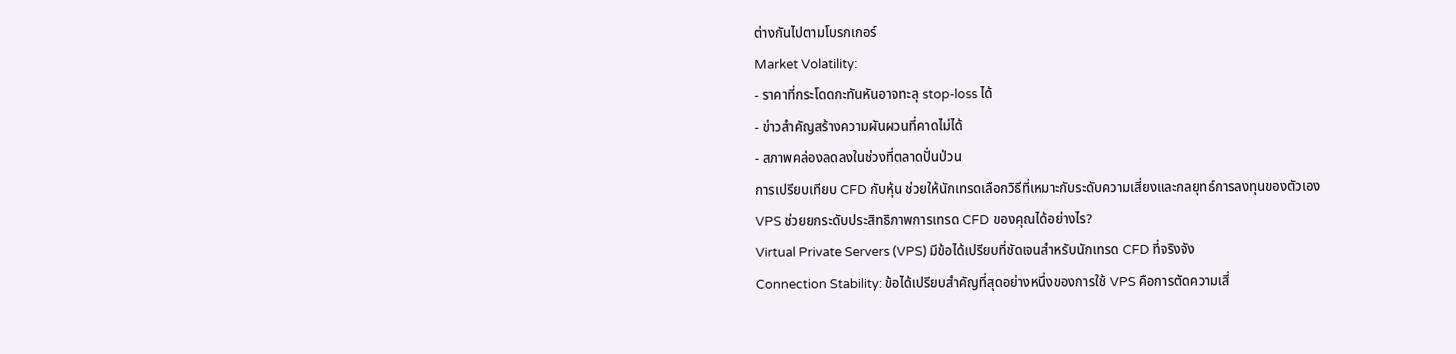ต่างกันไปตามโบรกเกอร์
Market Volatility:
- ราคาที่กระโดดกะทันหันอาจทะลุ stop-loss ได้
- ข่าวสำคัญสร้างความผันผวนที่คาดไม่ได้
- สภาพคล่องลดลงในช่วงที่ตลาดปั่นป่วน
การเปรียบเทียบ CFD กับหุ้น ช่วยให้นักเทรดเลือกวิธีที่เหมาะกับระดับความเสี่ยงและกลยุทธ์การลงทุนของตัวเอง
VPS ช่วยยกระดับประสิทธิภาพการเทรด CFD ของคุณได้อย่างไร?
Virtual Private Servers (VPS) มีข้อได้เปรียบที่ชัดเจนสำหรับนักเทรด CFD ที่จริงจัง
Connection Stability: ข้อได้เปรียบสำคัญที่สุดอย่างหนึ่งของการใช้ VPS คือการตัดความเสี่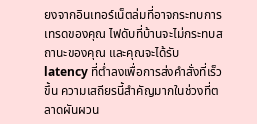ยงจากอินเทอร์เน็ตล่มที่อาจกระทบการเทรดของคุณ ไฟดับที่บ้านจะไม่กระทบสถานะของคุณ และคุณจะได้รับ latency ที่ต่ำลงเพื่อการส่งคำสั่งที่เร็วขึ้น ความเสถียรนี้สำคัญมากในช่วงที่ตลาดผันผวน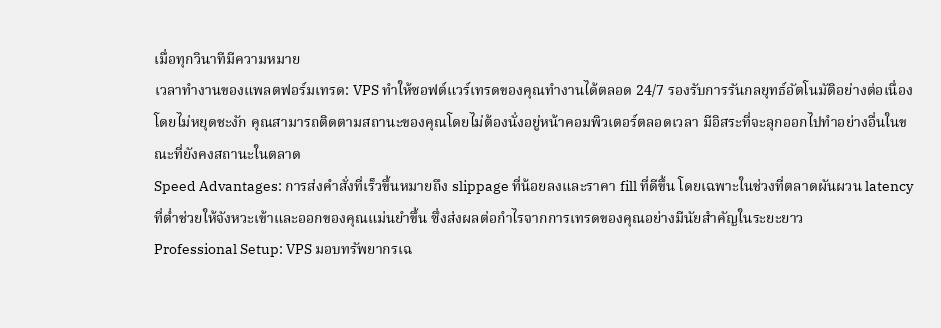เมื่อทุกวินาทีมีความหมาย
เวลาทำงานของแพลตฟอร์มเทรด: VPS ทำให้ซอฟต์แวร์เทรดของคุณทำงานได้ตลอด 24/7 รองรับการรันกลยุทธ์อัตโนมัติอย่างต่อเนื่องโดยไม่หยุดชะงัก คุณสามารถติดตามสถานะของคุณโดยไม่ต้องนั่งอยู่หน้าคอมพิวเตอร์ตลอดเวลา มีอิสระที่จะลุกออกไปทำอย่างอื่นในขณะที่ยังคงสถานะในตลาด
Speed Advantages: การส่งคำสั่งที่เร็วขึ้นหมายถึง slippage ที่น้อยลงและราคา fill ที่ดีขึ้น โดยเฉพาะในช่วงที่ตลาดผันผวน latency ที่ต่ำช่วยให้จังหวะเข้าและออกของคุณแม่นยำขึ้น ซึ่งส่งผลต่อกำไรจากการเทรดของคุณอย่างมีนัยสำคัญในระยะยาว
Professional Setup: VPS มอบทรัพยากรเฉ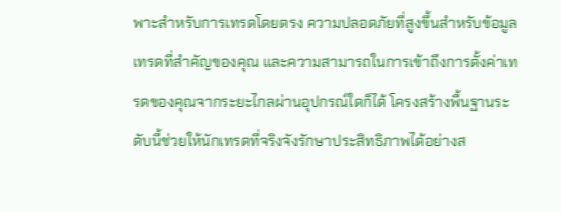พาะสำหรับการเทรดโดยตรง ความปลอดภัยที่สูงขึ้นสำหรับข้อมูลเทรดที่สำคัญของคุณ และความสามารถในการเข้าถึงการตั้งค่าเทรดของคุณจากระยะไกลผ่านอุปกรณ์ใดก็ได้ โครงสร้างพื้นฐานระดับนี้ช่วยให้นักเทรดที่จริงจังรักษาประสิทธิภาพได้อย่างส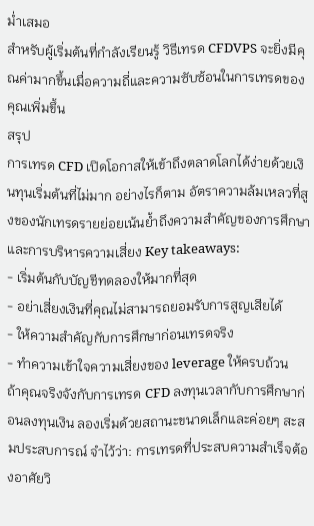ม่ำเสมอ
สำหรับผู้เริ่มต้นที่กำลังเรียนรู้ วิธีเทรด CFDVPS จะยิ่งมีคุณค่ามากขึ้นเมื่อความถี่และความซับซ้อนในการเทรดของคุณเพิ่มขึ้น
สรุป
การเทรด CFD เปิดโอกาสให้เข้าถึงตลาดโลกได้ง่ายด้วยเงินทุนเริ่มต้นที่ไม่มาก อย่างไรก็ตาม อัตราความล้มเหลวที่สูงของนักเทรดรายย่อยเน้นย้ำถึงความสำคัญของการศึกษาและการบริหารความเสี่ยง Key takeaways:
- เริ่มต้นกับบัญชีทดลองให้มากที่สุด
- อย่าเสี่ยงเงินที่คุณไม่สามารถยอมรับการสูญเสียได้
- ให้ความสำคัญกับการศึกษาก่อนเทรดจริง
- ทำความเข้าใจความเสี่ยงของ leverage ให้ครบถ้วน
ถ้าคุณจริงจังกับการเทรด CFD ลงทุนเวลากับการศึกษาก่อนลงทุนเงิน ลองเริ่มด้วยสถานะขนาดเล็กและค่อยๆ สะสมประสบการณ์ จำไว้ว่า: การเทรดที่ประสบความสำเร็จต้องอาศัยวิ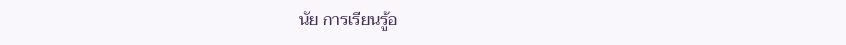นัย การเรียนรู้อ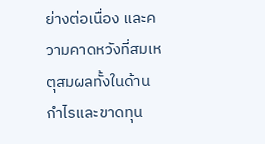ย่างต่อเนื่อง และความคาดหวังที่สมเหตุสมผลทั้งในด้านกำไรและขาดทุน